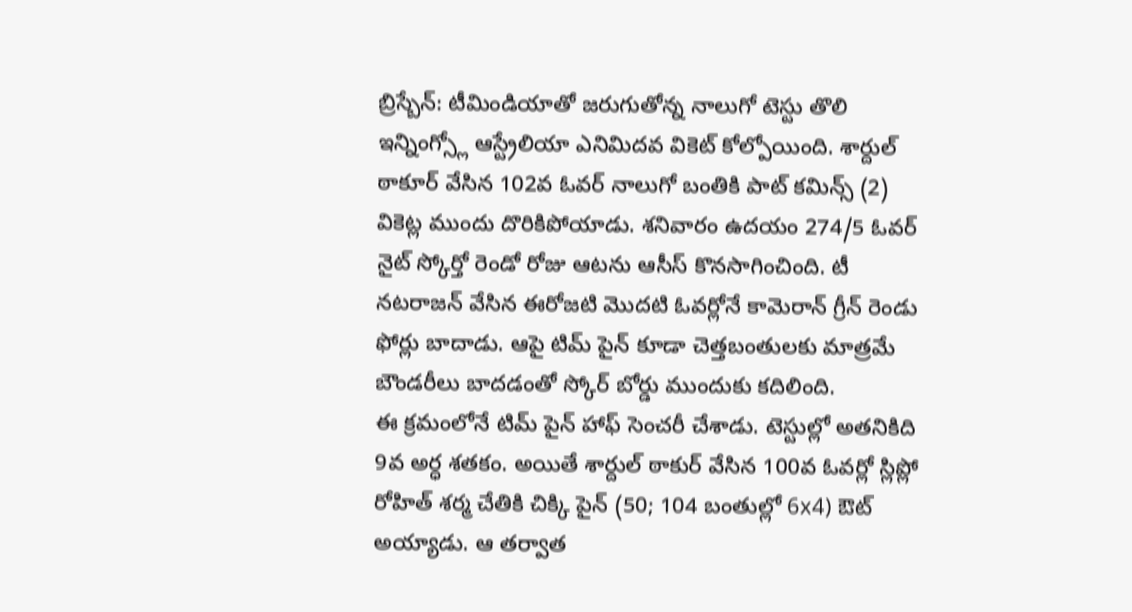బ్రిస్బేన్: టీమిండియాతో జరుగుతోన్న నాలుగో టెస్టు తొలి ఇన్నింగ్స్లో ఆస్ట్రేలియా ఎనిమిదవ వికెట్ కోల్పోయింది. శార్దుల్ ఠాకూర్ వేసిన 102వ ఓవర్ నాలుగో బంతికి పాట్ కమిన్స్ (2) వికెట్ల ముందు దొరికిపోయాడు. శనివారం ఉదయం 274/5 ఓవర్ నైట్ స్కోర్తో రెండో రోజు ఆటను ఆసీస్ కొనసాగించింది. టీ నటరాజన్ వేసిన ఈరోజటి మొదటి ఓవర్లోనే కామెరాన్ గ్రీన్ రెండు ఫోర్లు బాదాడు. ఆపై టిమ్ పైన్ కూడా చెత్తబంతులకు మాత్రమే బౌండరీలు బాదడంతో స్కోర్ బోర్డు ముందుకు కదిలింది.
ఈ క్రమంలోనే టిమ్ పైన్ హాఫ్ సెంచరీ చేశాడు. టెస్టుల్లో అతనికిది 9వ అర్ధ శతకం. అయితే శార్దుల్ ఠాకుర్ వేసిన 100వ ఓవర్లో స్లిప్లో రోహిత్ శర్మ చేతికి చిక్కి పైన్ (50; 104 బంతుల్లో 6x4) ఔట్ అయ్యాడు. ఆ తర్వాత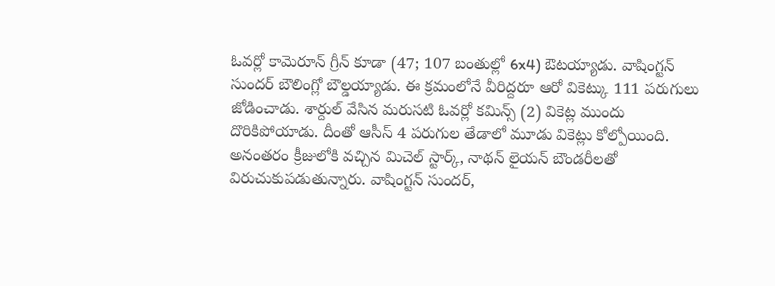ఓవర్లో కామెరూన్ గ్రీన్ కూడా (47; 107 బంతుల్లో 6x4) ఔటయ్యాడు. వాషింగ్టన్ సుందర్ బౌలింగ్లో బౌల్డయ్యాడు. ఈ క్రమంలోనే వీరిద్దరూ ఆరో వికెట్కు 111 పరుగులు జోడించాడు. శార్దుల్ వేసిన మరుసటి ఓవర్లో కమిన్స్ (2) వికెట్ల ముందు దొరికిపోయాడు. దీంతో ఆసీస్ 4 పరుగుల తేడాలో మూడు వికెట్లు కోల్పోయింది.
అనంతరం క్రీజులోకి వచ్చిన మిచెల్ స్టార్క్, నాథన్ లైయన్ బౌండరీలతో విరుచుకుపడుతున్నారు. వాషింగ్టన్ సుందర్,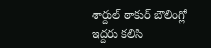శార్దుల్ ఠాకుర్ బౌలింగ్లో ఇద్దరు కలిసి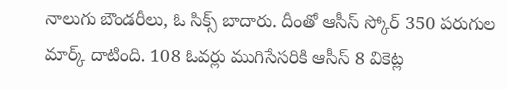నాలుగు బౌండరీలు, ఓ సిక్స్ బాదారు. దీంతో ఆసీస్ స్కోర్ 350 పరుగుల మార్క్ దాటింది. 108 ఓవర్లు ముగిసేసరికి ఆసీస్ 8 వికెట్ల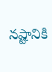నష్టానికి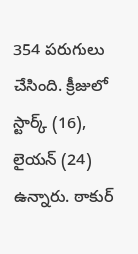354 పరుగులు చేసింది. క్రీజులో స్టార్క్ (16), లైయన్ (24) ఉన్నారు. ఠాకుర్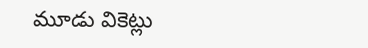మూడు వికెట్లు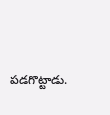పడగొట్టాడు.